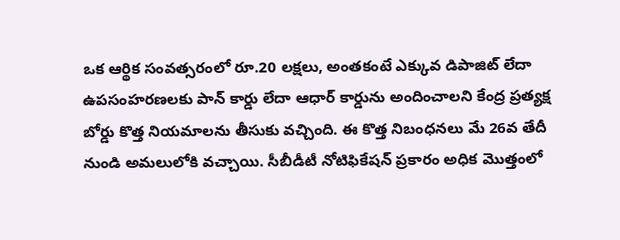ఒక ఆర్థిక సంవత్సరంలో రూ.20 లక్షలు, అంతకంటే ఎక్కువ డిపాజిట్ లేదా ఉపసంహరణలకు పాన్ కార్డు లేదా ఆధార్ కార్డును అందించాలని కేంద్ర ప్రత్యక్ష బోర్డు కొత్త నియమాలను తీసుకు వచ్చింది. ఈ కొత్త నిబంధనలు మే 26వ తేదీ నుండి అమలులోకి వచ్చాయి. సీబీడీటీ నోటిఫికేషన్ ప్రకారం అధిక మొత్తంలో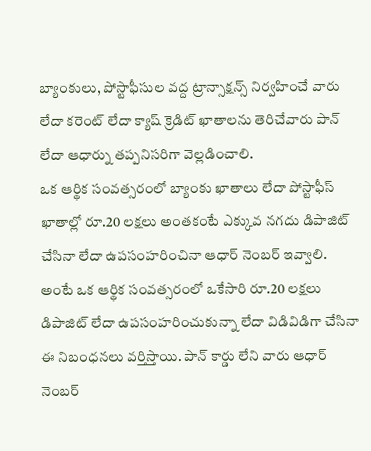బ్యాంకులు, పోస్టాఫీసుల వద్ద ట్రాన్సాక్షన్స్ నిర్వహించే వారు లేదా కరెంట్ లేదా క్యాష్ క్రెడిట్ ఖాతాలను తెరిచేవారు పాన్ లేదా ఆధార్ను తప్పనిసరిగా వెల్లడించాలి.
ఒక ఆర్థిక సంవత్సరంలో బ్యాంకు ఖాతాలు లేదా పోస్టాఫీస్ ఖాతాల్లో రూ.20 లక్షలు అంతకంటే ఎక్కువ నగదు డిపాజిట్ చేసినా లేదా ఉపసంహరించినా ఆధార్ నెంబర్ ఇవ్వాలి. అంటే ఒక ఆర్థిక సంవత్సరంలో ఒకేసారి రూ.20 లక్షలు డిపాజిట్ లేదా ఉపసంహరించుకున్నా లేదా విడివిడిగా చేసినా ఈ నిబంధనలు వర్తిస్తాయి. పాన్ కార్డు లేని వారు ఆధార్ నెంబర్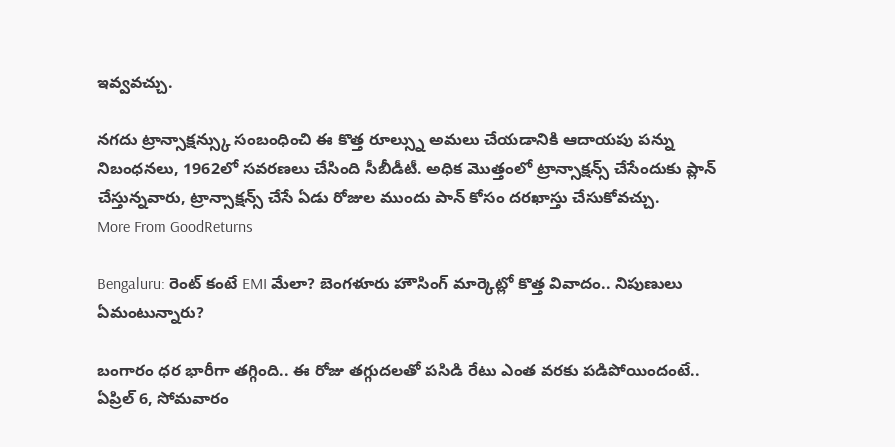ఇవ్వవచ్చు.

నగదు ట్రాన్సాక్షన్స్కు సంబంధించి ఈ కొత్త రూల్స్ను అమలు చేయడానికి ఆదాయపు పన్ను నిబంధనలు, 1962లో సవరణలు చేసింది సీబీడీటీ. అధిక మొత్తంలో ట్రాన్సాక్షన్స్ చేసేందుకు ప్లాన్ చేస్తున్నవారు, ట్రాన్సాక్షన్స్ చేసే ఏడు రోజుల ముందు పాన్ కోసం దరఖాస్తు చేసుకోవచ్చు.
More From GoodReturns

Bengaluru: రెంట్ కంటే EMI మేలా? బెంగళూరు హౌసింగ్ మార్కెట్లో కొత్త వివాదం.. నిపుణులు ఏమంటున్నారు?

బంగారం ధర భారీగా తగ్గింది.. ఈ రోజు తగ్గుదలతో పసిడి రేటు ఎంత వరకు పడిపోయిందంటే.. ఏప్రిల్ 6, సోమవారం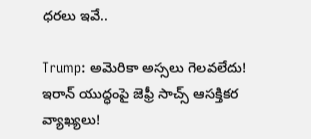ధరలు ఇవే..

Trump: అమెరికా అస్సలు గెలవలేదు! ఇరాన్ యుద్ధంపై జెఫ్రీ సాచ్స్ ఆసక్తికర వ్యాఖ్యలు!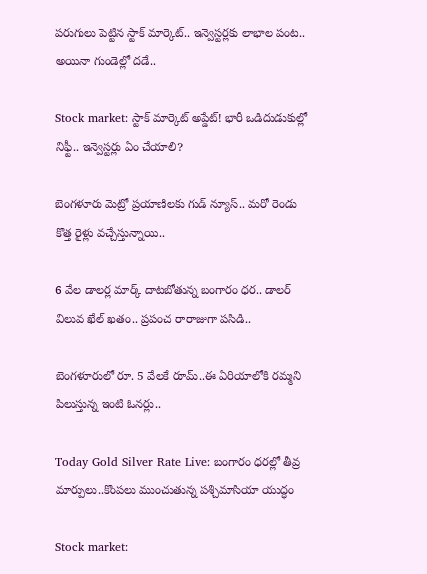పరుగులు పెట్టిన స్టాక్ మార్కెట్.. ఇన్వెస్టర్లకు లాభాల పంట.. అయినా గుండెల్లో దడే..

Stock market: స్టాక్ మార్కెట్ అప్డేట్! భారీ ఒడిదుడుకుల్లో నిఫ్టీ.. ఇన్వెస్టర్లు ఏం చేయాలి?

బెంగళూరు మెట్రో ప్రయాణిలకు గుడ్ న్యూస్.. మరో రెండు కొత్త రైళ్లు వచ్చేస్తున్నాయి..

6 వేల డాలర్ల మార్క్ దాటబోతున్న బంగారం ధర.. డాలర్ విలువ ఖేల్ ఖతం.. ప్రపంచ రారాజుగా పసిడి..

బెంగళూరులో రూ. 5 వేలకే రూమ్..ఈ ఏరియాలోకి రమ్మని పిలుస్తున్న ఇంటి ఓనర్లు..

Today Gold Silver Rate Live: బంగారం ధరల్లో తీవ్ర మార్పులు..కొంపలు ముంచుతున్న పశ్చిమాసియా యుద్ధం

Stock market: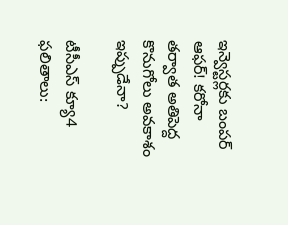ఇన్వెస్టర్లకు బంపర్ ఆఫర్! కరోనా తర్వాత అతిపెద్ద కొనుగోలు అవకాశం ఇప్పుడేనా?

టీసీఎస్ క్యూ4 ఫలితాలు: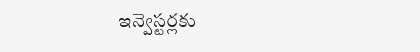ఇన్వెస్టర్లకు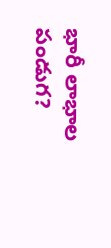భారీ లాభాల పండుగ?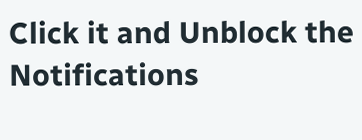Click it and Unblock the Notifications